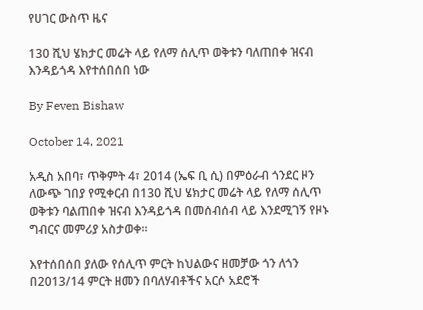የሀገር ውስጥ ዜና

130 ሺህ ሄክታር መሬት ላይ የለማ ሰሊጥ ወቅቱን ባለጠበቀ ዝናብ እንዳይጎዳ እየተሰበሰበ ነው

By Feven Bishaw

October 14, 2021

አዲስ አበባ፣ ጥቅምት 4፣ 2014 (ኤፍ ቢ ሲ) በምዕራብ ጎንደር ዞን ለውጭ ገበያ የሚቀርብ በ130 ሺህ ሄክታር መሬት ላይ የለማ ሰሊጥ ወቅቱን ባልጠበቀ ዝናብ እንዳይጎዳ በመሰብሰብ ላይ እንደሚገኝ የዞኑ ግብርና መምሪያ አስታወቀ።

እየተሰበሰበ ያለው የሰሊጥ ምርት ከህልውና ዘመቻው ጎን ለጎን በ2013/14 ምርት ዘመን በባለሃብቶችና አርሶ አደሮች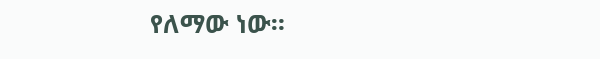የለማው ነው።